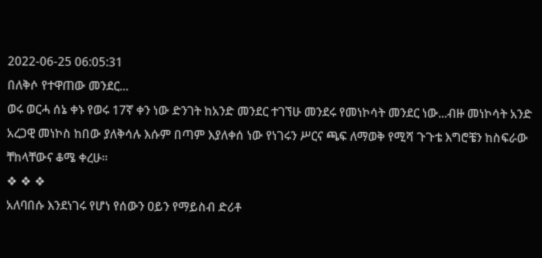2022-06-25 06:05:31
በለቅሶ የተዋጠው መንደር...
ወሩ ወርሓ ሰኔ ቀኑ የወሩ 17ኛ ቀን ነው ድንገት ከአንድ መንደር ተገኘሁ መንደሩ የመነኮሳት መንደር ነው...ብዙ መነኮሳት አንድ አረጋዊ መነኮስ ከበው ያለቅሳሉ እሱም በጣም እያለቀሰ ነው የነገሩን ሥርና ጫፍ ለማወቅ የሚሻ ጉጉቴ እግሮቼን ከስፍራው ቸከላቸውና ቆሜ ቀረሁ፡፡
❖ ❖ ❖
አለባበሱ እንደነገሩ የሆነ የሰውን ዐይን የማይስብ ድሪቶ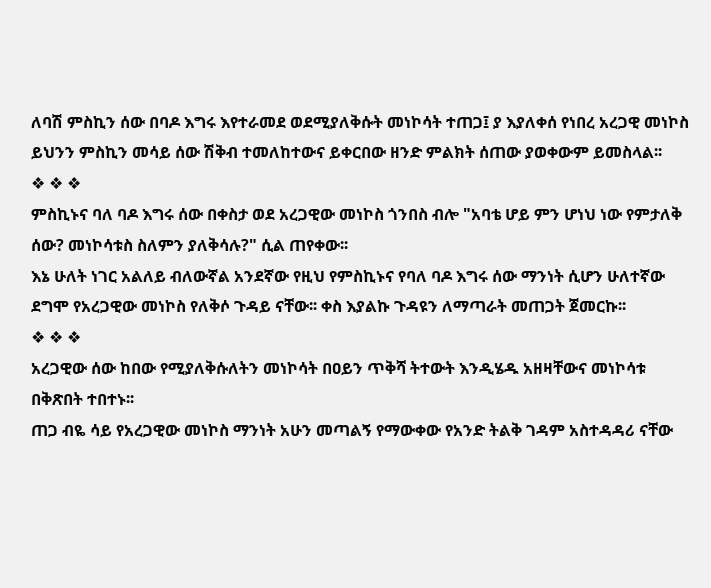ለባሽ ምስኪን ሰው በባዶ እግሩ እየተራመደ ወደሚያለቅሱት መነኮሳት ተጠጋ፤ ያ እያለቀሰ የነበረ አረጋዊ መነኮስ ይህንን ምስኪን መሳይ ሰው ሽቅብ ተመለከተውና ይቀርበው ዘንድ ምልክት ሰጠው ያወቀውም ይመስላል፡፡
❖ ❖ ❖
ምስኪኑና ባለ ባዶ እግሩ ሰው በቀስታ ወደ አረጋዊው መነኮስ ጎንበስ ብሎ "አባቴ ሆይ ምን ሆነህ ነው የምታለቅ ሰው? መነኮሳቱስ ስለምን ያለቅሳሉ?" ሲል ጠየቀው፡፡
እኔ ሁለት ነገር አልለይ ብለውኛል አንደኛው የዚህ የምስኪኑና የባለ ባዶ እግሩ ሰው ማንነት ሲሆን ሁለተኛው ደግሞ የአረጋዊው መነኮስ የለቅሶ ጉዳይ ናቸው፡፡ ቀስ እያልኩ ጉዳዩን ለማጣራት መጠጋት ጀመርኩ፡፡
❖ ❖ ❖
አረጋዊው ሰው ከበው የሚያለቅሱለትን መነኮሳት በዐይን ጥቅሻ ትተውት እንዲሄዱ አዘዛቸውና መነኮሳቱ በቅጽበት ተበተኑ፡፡
ጠጋ ብዬ ሳይ የአረጋዊው መነኮስ ማንነት አሁን መጣልኝ የማውቀው የአንድ ትልቅ ገዳም አስተዳዳሪ ናቸው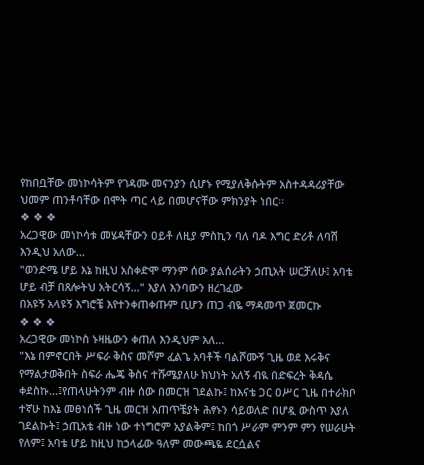የከበቧቸው መነኮሳትም የገዳሙ መናንያን ሲሆኑ የሚያለቅሱትም አስተዳዳሪያቸው ህመም ጠንቶባቸው በሞት ጣር ላይ በመሆናቸው ምክንያት ነበር፡፡
❖ ❖ ❖
አረጋዊው መነኮሳቱ መሄዳቸውን ዐይቶ ለዚያ ምስኪን ባለ ባዶ እግር ድሪቶ ለባሽ እንዲህ አለው...
"ወንድሜ ሆይ እኔ ከዚህ አስቀድሞ ማንም ሰው ያልሰራትን ኃጢአት ሠርቻለሁ፤ አባቴ ሆይ ብቻ በጸሎትህ አትርሳኝ..." እያለ እንባውን ዘረገፈው
በአዩኝ አላዩኝ እግሮቼ እየተንቀጠቀጡም ቢሆን ጠጋ ብዬ ማዳመጥ ጀመርኩ
❖ ❖ ❖
አረጋዊው መነኮስ ኑዛዜውን ቀጠለ እንዲህም አለ...
"እኔ በምኖርበት ሥፍራ ቅስና መሾም ፈልጌ አባቶች ባልሾሙኝ ጊዜ ወደ እሩቅና የማልታወቅበት ስፍራ ሔጄ ቅስና ተሹሜያለሁ ክህነት አለኝ ብዪ በድፍረት ቅዳሴ ቀደስኩ...፤የጠላሁትንም ብዙ ሰው በመርዝ ገደልኩ፤ ከእናቴ ጋር ዐሥር ጊዜ በተራክቦ ተኛሁ ከእኔ መፀነሰች ጊዜ መርዝ አጠጥቼያት ሕፃኑን ሳይወለድ በሆዷ ውስጥ እያለ ገደልኩት፤ ኃጢአቴ ብዙ ነው ተነግሮም አያልቅም፤ ከበጎ ሥራም ምንም ምን የሠራሁት የለም፤ አባቴ ሆይ ከዚህ ከኃላፊው ዓለም መውጫዬ ደርሷልና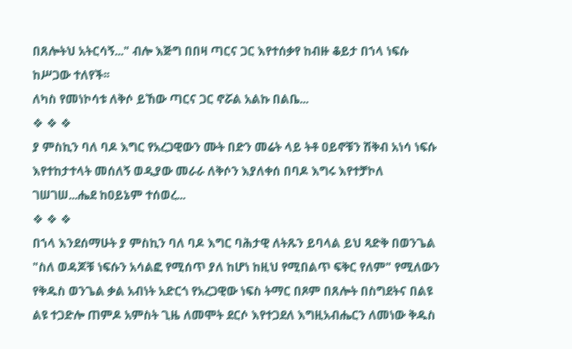በጸሎትህ አትርሳኝ..." ብሎ እጅግ በበዛ ጣርና ጋር እየተሰቃየ ከብዙ ቆይታ በኀላ ነፍሱ ከሥጋው ተለየች፡፡
ለካስ የመነኮሳቱ ለቅሶ ይኸው ጣርና ጋር ኖሯል አልኩ በልቤ...
❖ ❖ ❖
ያ ምስኪን ባለ ባዶ እግር የአረጋዊውን ሙት በድን መሬት ላይ ትቶ ዐይኖቹን ሽቅብ አነሳ ነፍሱ እየተከታተላት መሰለኝ ወዲያው መራራ ለቅሶን እያለቀሰ በባዶ እግሩ እየተቻኮለ ገሠገሠ...ሔደ ከዐይኔም ተሰወረ...
❖ ❖ ❖
በኀላ እንደሰማሁት ያ ምስኪን ባለ ባዶ እግር ባሕታዊ ለትጹን ይባላል ይህ ጻድቅ በወንጌል "ስለ ወዳጆቹ ነፍሱን አሳልፎ የሚሰጥ ያለ ከሆነ ከዚህ የሚበልጥ ፍቅር የለም" የሚለውን የቅዱስ ወንጌል ቃል አብነት አድርጎ የአረጋዊው ነፍስ ትማር በጾም በጸሎት በስግደትና በልዩ ልዩ ተጋድሎ ጠምዶ አምስት ጊዜ ለመሞት ደርሶ እየተጋደለ እግዚአብሔርን ለመነው ቅዱስ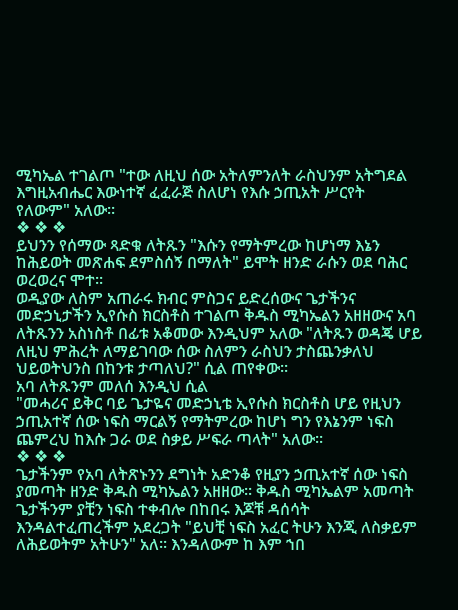ሚካኤል ተገልጦ "ተው ለዚህ ሰው አትለምንለት ራስህንም አትግደል እግዚአብሔር እውነተኛ ፈፈራጅ ስለሆነ የእሱ ኃጢአት ሥርየት የለውም" አለው፡፡
❖ ❖ ❖
ይህንን የሰማው ጻድቁ ለትጹን "እሱን የማትምረው ከሆነማ እኔን ከሕይወት መጽሐፍ ደምስሰኝ በማለት" ይሞት ዘንድ ራሱን ወደ ባሕር ወረወረና ሞተ፡፡
ወዲያው ለስም አጠራሩ ክብር ምስጋና ይድረሰውና ጌታችንና መድኃኒታችን ኢየሱስ ክርስቶስ ተገልጦ ቅዱስ ሚካኤልን አዘዘውና አባ ለትጹንን አስነስቶ በፊቱ አቆመው እንዲህም አለው "ለትጹን ወዳጄ ሆይ ለዚህ ምሕረት ለማይገባው ሰው ስለምን ራስህን ታስጨንቃለህ ህይወትህንስ በከንቱ ታጣለህ?" ሲል ጠየቀው፡፡
አባ ለትጹንም መለሰ እንዲህ ሲል
"መሓሪና ይቅር ባይ ጌታዬና መድኃኒቴ ኢየሱስ ክርስቶስ ሆይ የዚህን ኃጢአተኛ ሰው ነፍስ ማርልኝ የማትምረው ከሆነ ግን የእኔንም ነፍስ ጨምረህ ከእሱ ጋራ ወደ ስቃይ ሥፍራ ጣላት" አለው፡፡
❖ ❖ ❖
ጌታችንም የአባ ለትጽኑንን ደግነት አድንቆ የዚያን ኃጢአተኛ ሰው ነፍስ ያመጣት ዘንድ ቅዱስ ሚካኤልን አዘዘው፡፡ ቅዱስ ሚካኤልም አመጣት ጌታችንም ያቺን ነፍስ ተቀብሎ በከበሩ እጆቹ ዳሰሳት እንዳልተፈጠረችም አደረጋት "ይህቺ ነፍስ አፈር ትሁን እንጂ ለስቃይም ለሕይወትም አትሁን" አለ፡፡ እንዳለውም ከ እም ኀበ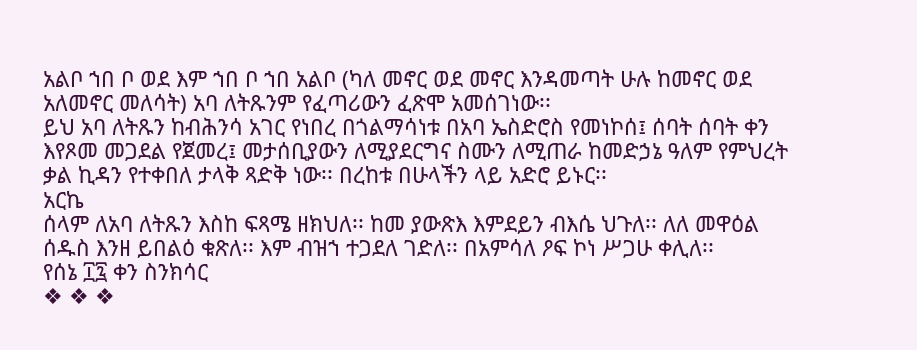አልቦ ኀበ ቦ ወደ እም ኀበ ቦ ኀበ አልቦ (ካለ መኖር ወደ መኖር እንዳመጣት ሁሉ ከመኖር ወደ አለመኖር መለሳት) አባ ለትጹንም የፈጣሪውን ፈጽሞ አመሰገነው፡፡
ይህ አባ ለትጹን ከብሕንሳ አገር የነበረ በጎልማሳነቱ በአባ ኤስድሮስ የመነኮሰ፤ ሰባት ሰባት ቀን እየጾመ መጋደል የጀመረ፤ መታሰቢያውን ለሚያደርግና ስሙን ለሚጠራ ከመድኃኔ ዓለም የምህረት ቃል ኪዳን የተቀበለ ታላቅ ጻድቅ ነው፡፡ በረከቱ በሁላችን ላይ አድሮ ይኑር፡፡
አርኬ
ሰላም ለአባ ለትጹን እስከ ፍጻሜ ዘክህለ፡፡ ከመ ያውጽእ እምደይን ብእሴ ህጉለ፡፡ ለለ መዋዕል ሰዱስ እንዘ ይበልዕ ቁጽለ፡፡ እም ብዝኀ ተጋደለ ገድለ፡፡ በአምሳለ ዖፍ ኮነ ሥጋሁ ቀሊለ፡፡
የሰኔ ፲፯ ቀን ስንክሳር
❖ ❖ ❖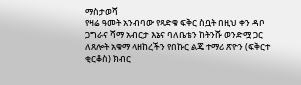ማስታወሻ
የዛሬ ዓመት አንብባው የጻድቁ ፍቅር ስቧት በዚህ ቀን ዳቦ ጋግራና ሻማ አብርታ እኔና ባለቤቴን ከትንሹ ወንድሟ ጋር ለጸሎት አቁማ ላዘከረችን የበኩር ልጄ ተማሪ ጽዮን (ፍቅርተ ቂርቆስ) ክብር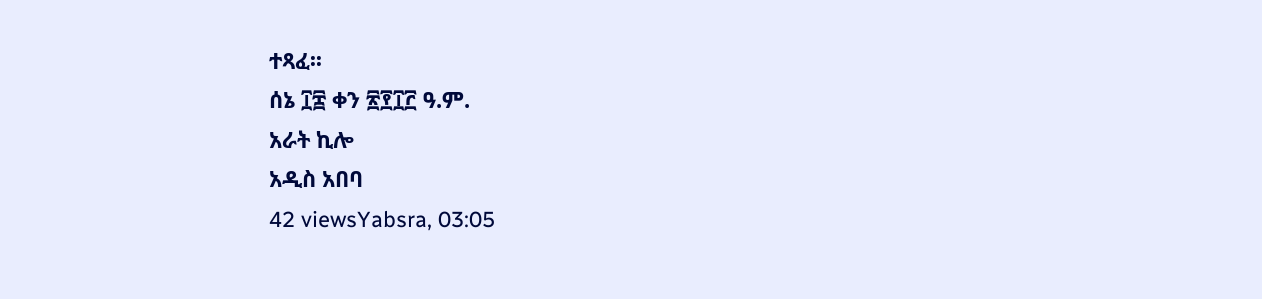ተጻፈ፡፡
ሰኔ ፲፰ ቀን ፳፻፲፫ ዓ.ም.
አራት ኪሎ
አዲስ አበባ
42 viewsYabsra, 03:05